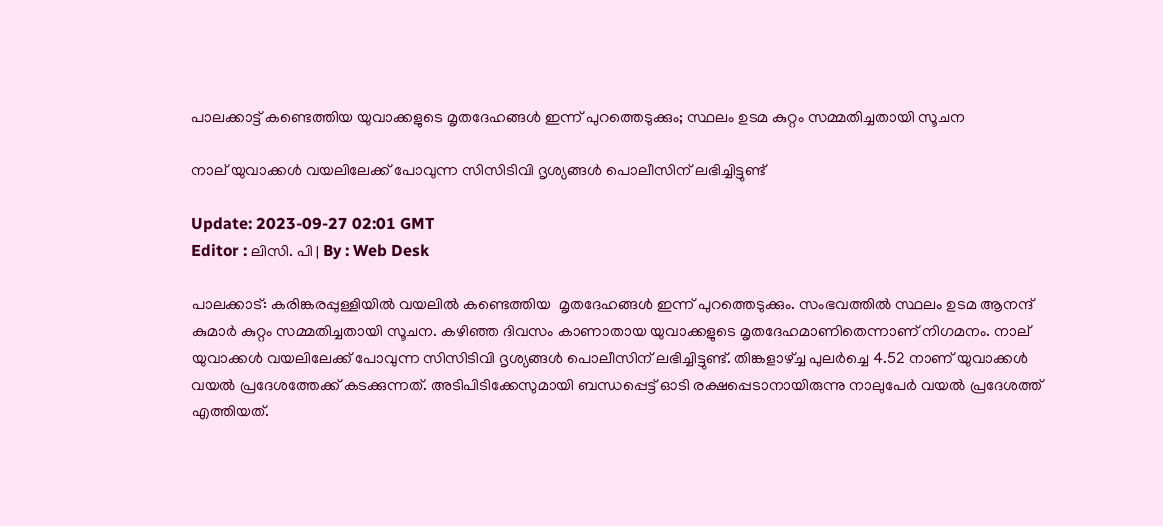പാലക്കാട്ട് കണ്ടെത്തിയ യുവാക്കളുടെ മൃതദേഹങ്ങൾ ഇന്ന് പുറത്തെടുക്കും; സ്ഥലം ഉടമ കുറ്റം സമ്മതിച്ചതായി സൂചന

നാല് യുവാക്കൾ വയലിലേക്ക് പോവുന്ന സിസിടിവി ദൃശ്യങ്ങൾ പൊലീസിന് ലഭിച്ചിട്ടുണ്ട്

Update: 2023-09-27 02:01 GMT
Editor : ലിസി. പി | By : Web Desk

പാലക്കാട്: കരിങ്കരപ്പുള്ളിയില്‍ വയലിൽ കണ്ടെത്തിയ  മൃതദേഹങ്ങള്‍ ഇന്ന് പുറത്തെടുക്കും. സംഭവത്തിൽ സ്ഥലം ഉടമ ആനന്ദ് കുമാര്‍ കുറ്റം സമ്മതിച്ചതായി സൂചന. കഴിഞ്ഞ ദിവസം കാണാതായ യുവാക്കളുടെ മൃതദേഹമാണിതെന്നാണ് നിഗമനം. നാല് യുവാക്കൾ വയലിലേക്ക് പോവുന്ന സിസിടിവി ദൃശ്യങ്ങൾ പൊലീസിന് ലഭിച്ചിട്ടുണ്ട്. തിങ്കളാഴ്ച്ച പുലർച്ചെ 4.52 നാണ് യുവാക്കൾ വയൽ പ്രദേശത്തേക്ക് കടക്കുന്നത്. അടിപിടിക്കേസുമായി ബന്ധപ്പെട്ട് ഓടി രക്ഷപ്പെടാനായിരുന്നു നാലുപേര്‍ വയൽ പ്രദേശത്ത് എത്തിയത്.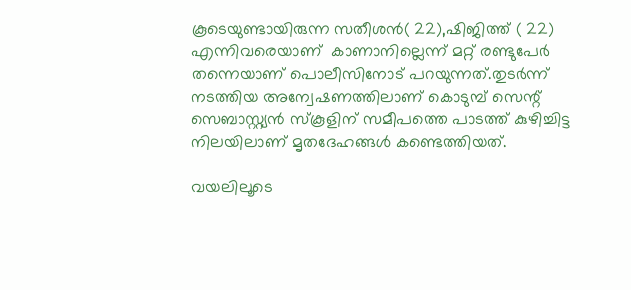കൂടെയുണ്ടായിരുന്ന സതീശൻ( 22),ഷിജിത്ത് ( 22) എന്നിവരെയാണ്  കാണാനില്ലെന്ന് മറ്റ് രണ്ടുപേര്‍ തന്നെയാണ് പൊലീസിനോട് പറയുന്നത്.തുടര്‍ന്ന് നടത്തിയ അന്വേഷണത്തിലാണ് കൊടുമ്പ് സെന്റ് സെബാസ്റ്റ്യന്‍ സ്‌കൂളിന് സമീപത്തെ പാടത്ത് കുഴിച്ചിട്ട നിലയിലാണ് മൃതദേഹങ്ങൾ കണ്ടെത്തിയത്.

വയലിലൂടെ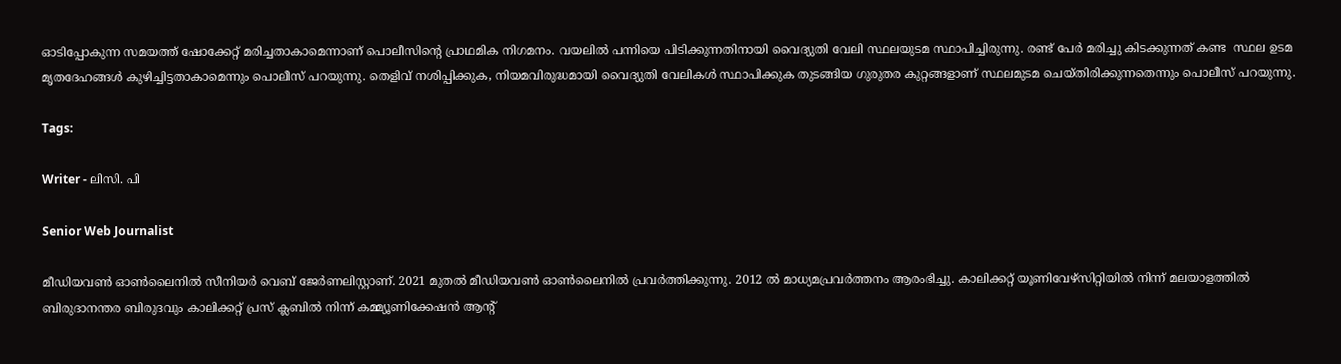ഓടിപ്പോകുന്ന സമയത്ത് ഷോക്കേറ്റ് മരിച്ചതാകാമെന്നാണ് പൊലീസിന്റെ പ്രാഥമിക നിഗമനം. വയലിൽ പന്നിയെ പിടിക്കുന്നതിനായി വൈദ്യുതി വേലി സ്ഥലയുടമ സ്ഥാപിച്ചിരുന്നു. രണ്ട് പേര്‍ മരിച്ചു കിടക്കുന്നത് കണ്ട  സ്ഥല ഉടമ മൃതദേഹങ്ങള്‍ കുഴിച്ചിട്ടതാകാമെന്നും പൊലീസ് പറയുന്നു. തെളിവ് നശിപ്പിക്കുക, നിയമവിരുദ്ധമായി വൈദ്യുതി വേലികള്‍ സ്ഥാപിക്കുക തുടങ്ങിയ ഗുരുതര കുറ്റങ്ങളാണ് സ്ഥലമുടമ ചെയ്തിരിക്കുന്നതെന്നും പൊലീസ് പറയുന്നു.

Tags:

Writer - ലിസി. പി

Senior Web Journalist

മീഡിയവൺ ഓൺലൈനിൽ സീനിയർ വെബ് ജേർണലിസ്റ്റാണ്. 2021 മുതൽ മീഡിയവൺ ഓൺലൈനിൽ പ്രവർത്തിക്കുന്നു. 2012 ല്‍ മാധ്യമപ്രവര്‍ത്തനം ആരംഭിച്ചു. കാലിക്കറ്റ് യൂണിവേഴ്‌സിറ്റിയിൽ നിന്ന് മലയാളത്തിൽ ബിരുദാനന്തര ബിരുദവും കാലിക്കറ്റ് പ്രസ് ക്ലബിൽ നിന്ന് കമ്മ്യൂണിക്കേഷൻ ആന്റ്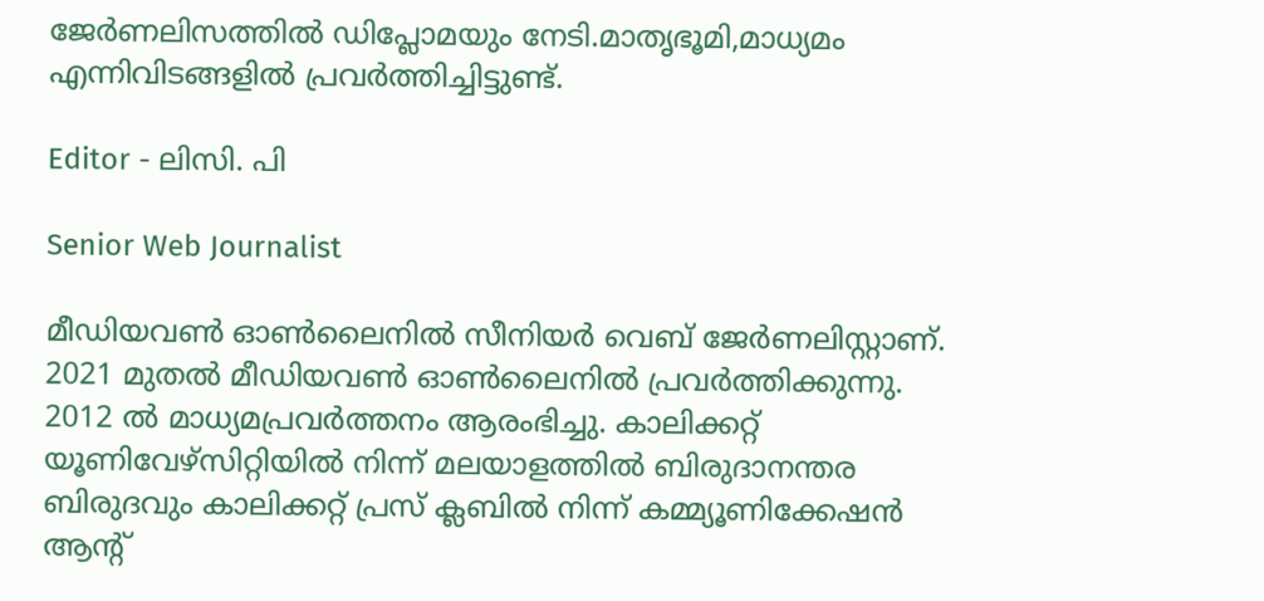ജേർണലിസത്തിൽ ഡിപ്ലോമയും നേടി.മാതൃഭൂമി,മാധ്യമം എന്നിവിടങ്ങളിൽ പ്രവർത്തിച്ചിട്ടുണ്ട്.

Editor - ലിസി. പി

Senior Web Journalist

മീഡിയവൺ ഓൺലൈനിൽ സീനിയർ വെബ് ജേർണലിസ്റ്റാണ്. 2021 മുതൽ മീഡിയവൺ ഓൺലൈനിൽ പ്രവർത്തിക്കുന്നു. 2012 ല്‍ മാധ്യമപ്രവര്‍ത്തനം ആരംഭിച്ചു. കാലിക്കറ്റ് യൂണിവേഴ്‌സിറ്റിയിൽ നിന്ന് മലയാളത്തിൽ ബിരുദാനന്തര ബിരുദവും കാലിക്കറ്റ് പ്രസ് ക്ലബിൽ നിന്ന് കമ്മ്യൂണിക്കേഷൻ ആന്റ്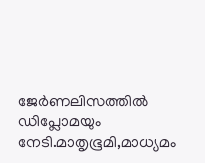ജേർണലിസത്തിൽ ഡിപ്ലോമയും നേടി.മാതൃഭൂമി,മാധ്യമം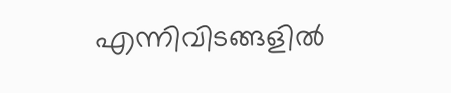എന്നിവിടങ്ങളിൽ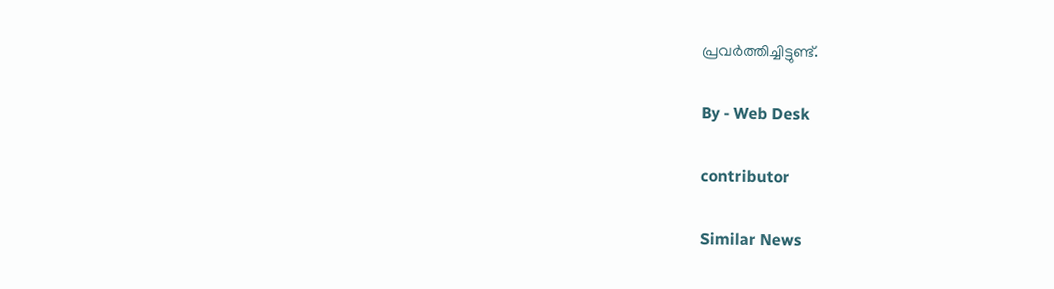പ്രവർത്തിച്ചിട്ടുണ്ട്.

By - Web Desk

contributor

Similar News